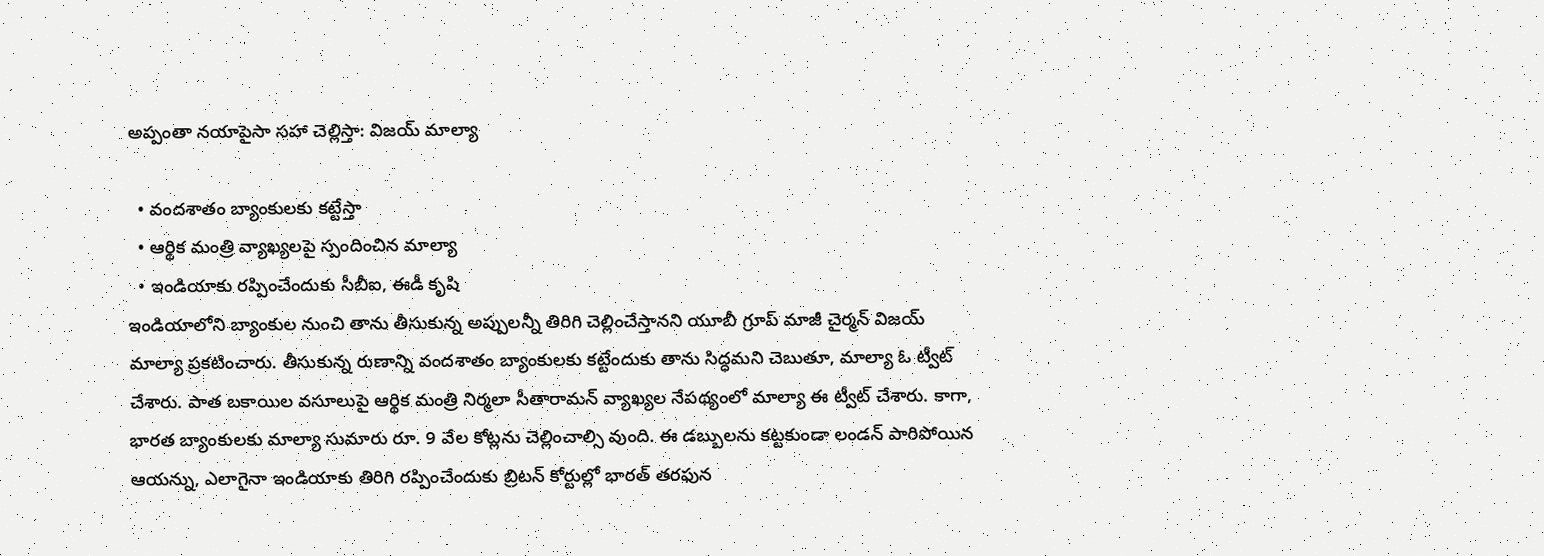అప్పంతా నయాపైసా సహా చెల్లిస్తా: విజయ్ మాల్యా

  • వందశాతం బ్యాంకులకు కట్టేస్తా
  • ఆర్థిక మంత్రి వ్యాఖ్యలపై స్పందించిన మాల్యా
  • ఇండియాకు రప్పించేందుకు సీబీఐ, ఈడీ కృషి
ఇండియాలోని బ్యాంకుల నుంచి తాను తీసుకున్న అప్పులన్నీ తిరిగి చెల్లించేస్తానని యూబీ గ్రూప్ మాజీ చైర్మన్ విజయ్ మాల్యా ప్రకటించారు. తీసుకున్న రుణాన్ని వందశాతం బ్యాంకులకు కట్టేందుకు తాను సిద్ధమని చెబుతూ, మాల్యా ఓ ట్వీట్ చేశారు. పాత బకాయిల వసూలుపై ఆర్థిక మంత్రి నిర్మలా సీతారామన్ వ్యాఖ్యల నేపథ్యంలో మాల్యా ఈ ట్వీట్ చేశారు. కాగా, భారత బ్యాంకులకు మాల్యా సుమారు రూ. 9 వేల కోట్లను చెల్లించాల్సి వుంది. ఈ డబ్బులను కట్టకుండా లండన్ పారిపోయిన ఆయన్ను, ఎలాగైనా ఇండియాకు తిరిగి రప్పించేందుకు బ్రిటన్ కోర్టుల్లో భారత్ తరఫున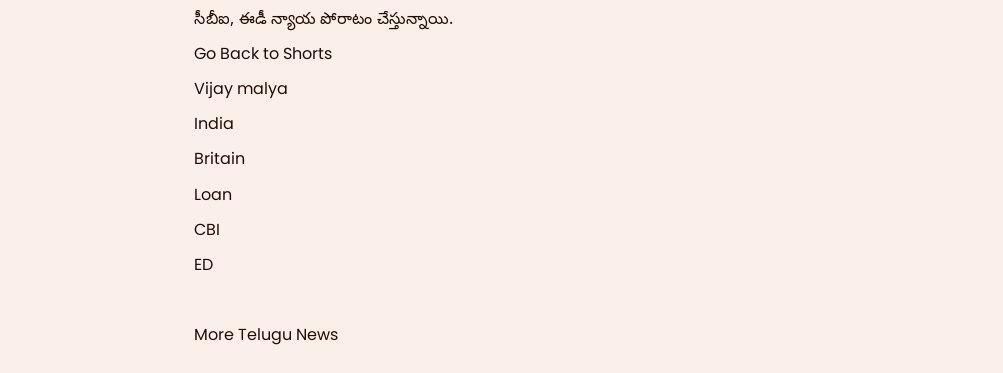సీబీఐ, ఈడీ న్యాయ పోరాటం చేస్తున్నాయి.
Go Back to Shorts
Vijay malya
India
Britain
Loan
CBI
ED

More Telugu News